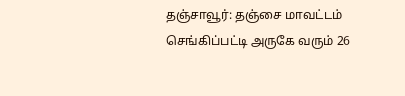தஞ்சாவூர்: தஞ்சை மாவட்டம் செங்கிப்பட்டி அருகே வரும் 26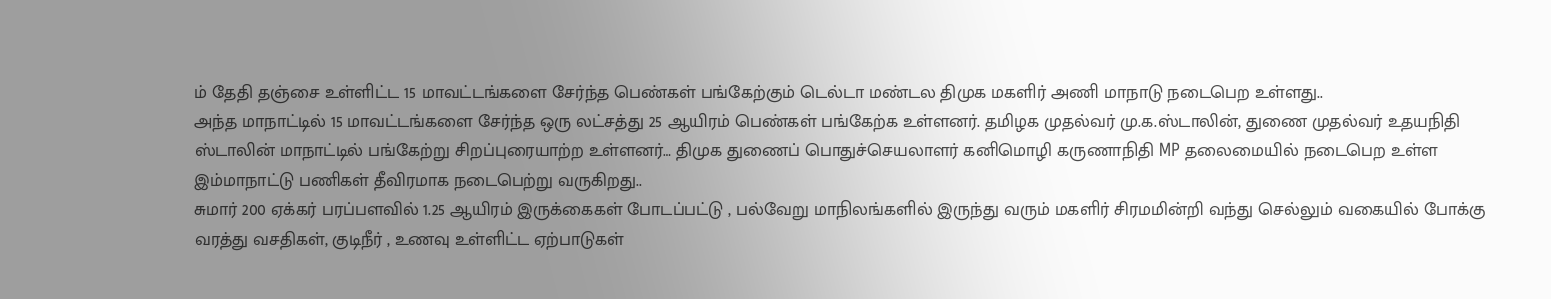ம் தேதி தஞ்சை உள்ளிட்ட 15 மாவட்டங்களை சேர்ந்த பெண்கள் பங்கேற்கும் டெல்டா மண்டல திமுக மகளிர் அணி மாநாடு நடைபெற உள்ளது..
அந்த மாநாட்டில் 15 மாவட்டங்களை சேர்ந்த ஒரு லட்சத்து 25 ஆயிரம் பெண்கள் பங்கேற்க உள்ளனர். தமிழக முதல்வர் மு.க.ஸ்டாலின், துணை முதல்வர் உதயநிதி ஸ்டாலின் மாநாட்டில் பங்கேற்று சிறப்புரையாற்ற உள்ளனர்… திமுக துணைப் பொதுச்செயலாளர் கனிமொழி கருணாநிதி MP தலைமையில் நடைபெற உள்ள இம்மாநாட்டு பணிகள் தீவிரமாக நடைபெற்று வருகிறது..
சுமார் 200 ஏக்கர் பரப்பளவில் 1.25 ஆயிரம் இருக்கைகள் போடப்பட்டு , பல்வேறு மாநிலங்களில் இருந்து வரும் மகளிர் சிரமமின்றி வந்து செல்லும் வகையில் போக்கு வரத்து வசதிகள், குடிநீர் , உணவு உள்ளிட்ட ஏற்பாடுகள்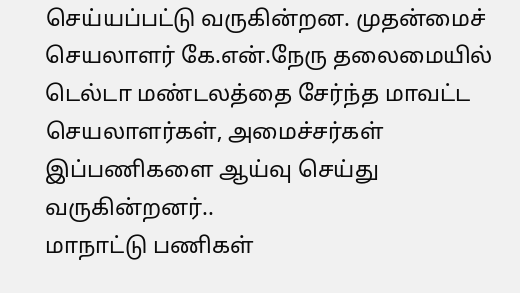செய்யப்பட்டு வருகின்றன. முதன்மைச் செயலாளர் கே.என்.நேரு தலைமையில் டெல்டா மண்டலத்தை சேர்ந்த மாவட்ட செயலாளர்கள், அமைச்சர்கள் இப்பணிகளை ஆய்வு செய்து வருகின்றனர்..
மாநாட்டு பணிகள்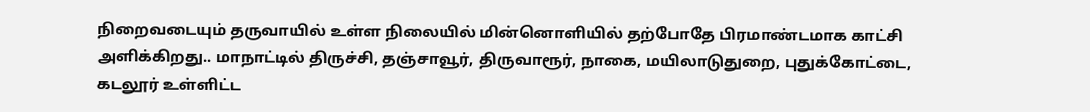நிறைவடையும் தருவாயில் உள்ள நிலையில் மின்னொளியில் தற்போதே பிரமாண்டமாக காட்சி அளிக்கிறது.. மாநாட்டில் திருச்சி, தஞ்சாவூர், திருவாரூர், நாகை, மயிலாடுதுறை, புதுக்கோட்டை, கடலூர் உள்ளிட்ட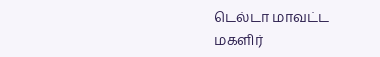டெல்டா மாவட்ட மகளிர்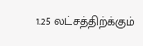1.25 லட்சத்திற்க்கும்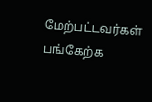மேற்பட்டவர்கள் பங்கேற்க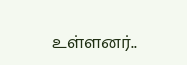உள்ளனர்..